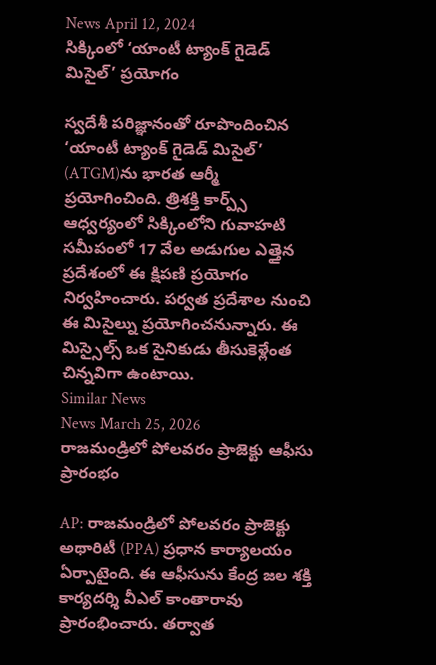News April 12, 2024
సిక్కింలో ‘యాంటీ ట్యాంక్ గైడెడ్ మిసైల్’ ప్రయోగం

స్వదేశీ పరిజ్ఞానంతో రూపొందించిన ‘యాంటీ ట్యాంక్ గైడెడ్ మిసైల్’ (ATGM)ను భారత ఆర్మీ ప్రయోగించింది. త్రిశక్తి కార్ప్స్ ఆధ్వర్యంలో సిక్కింలోని గువాహటి సమీపంలో 17 వేల అడుగుల ఎత్తైన ప్రదేశంలో ఈ క్షిపణి ప్రయోగం నిర్వహించారు. పర్వత ప్రదేశాల నుంచి ఈ మిసైల్ను ప్రయోగించనున్నారు. ఈ మిస్సైల్స్ ఒక సైనికుడు తీసుకెళ్లేంత చిన్నవిగా ఉంటాయి.
Similar News
News March 25, 2026
రాజమండ్రిలో పోలవరం ప్రాజెక్టు ఆఫీసు ప్రారంభం

AP: రాజమండ్రిలో పోలవరం ప్రాజెక్టు అథారిటీ (PPA) ప్రధాన కార్యాలయం ఏర్పాటైంది. ఈ ఆఫీసును కేంద్ర జల శక్తి కార్యదర్శి వీఎల్ కాంతారావు ప్రారంభించారు. తర్వాత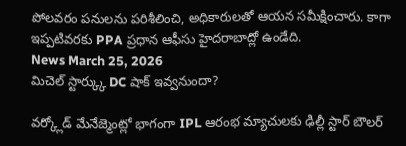పోలవరం పనులను పరిశీలించి, అధికారులతో ఆయన సమీక్షించారు. కాగా ఇప్పటివరకు PPA ప్రధాన ఆఫీసు హైదరాబాద్లో ఉండేది.
News March 25, 2026
మిచెల్ స్టార్క్కు DC షాక్ ఇవ్వనుందా?

వర్క్లోడ్ మేనేజ్మెంట్లో భాగంగా IPL ఆరంభ మ్యాచులకు ఢిల్లీ స్టార్ బౌలర్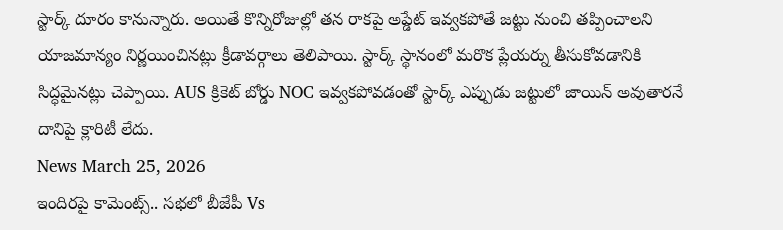స్టార్క్ దూరం కానున్నారు. అయితే కొన్నిరోజుల్లో తన రాకపై అప్డేట్ ఇవ్వకపోతే జట్టు నుంచి తప్పించాలని యాజమాన్యం నిర్ణయించినట్లు క్రీడావర్గాలు తెలిపాయి. స్టార్క్ స్థానంలో మరొక ప్లేయర్ను తీసుకోవడానికి సిద్ధమైనట్లు చెప్పాయి. AUS క్రికెట్ బోర్డు NOC ఇవ్వకపోవడంతో స్టార్క్ ఎప్పుడు జట్టులో జాయిన్ అవుతారనే దానిపై క్లారిటీ లేదు.
News March 25, 2026
ఇందిరపై కామెంట్స్.. సభలో బీజేపీ Vs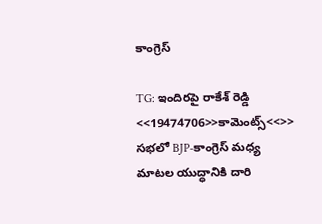కాంగ్రెస్

TG: ఇందిరపై రాకేశ్ రెడ్డి <<19474706>>కామెంట్స్<<>> సభలో BJP-కాంగ్రెస్ మధ్య మాటల యుద్ధానికి దారి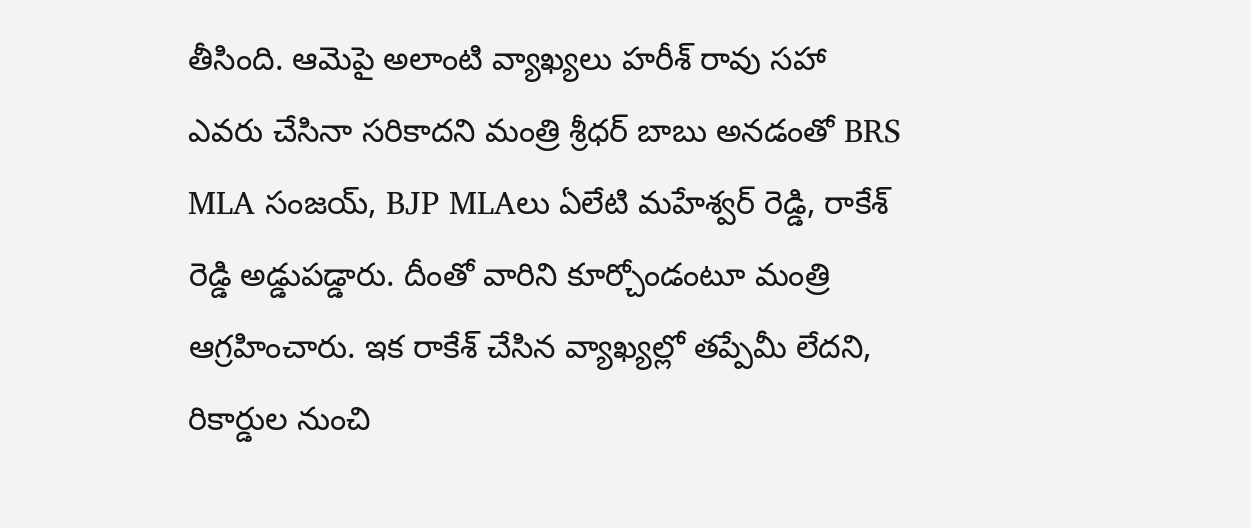తీసింది. ఆమెపై అలాంటి వ్యాఖ్యలు హరీశ్ రావు సహా ఎవరు చేసినా సరికాదని మంత్రి శ్రీధర్ బాబు అనడంతో BRS MLA సంజయ్, BJP MLAలు ఏలేటి మహేశ్వర్ రెడ్డి, రాకేశ్ రెడ్డి అడ్డుపడ్డారు. దీంతో వారిని కూర్చోండంటూ మంత్రి ఆగ్రహించారు. ఇక రాకేశ్ చేసిన వ్యాఖ్యల్లో తప్పేమీ లేదని, రికార్డుల నుంచి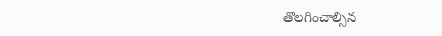తొలగించాల్సిన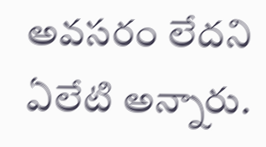అవసరం లేదని ఏలేటి అన్నారు.